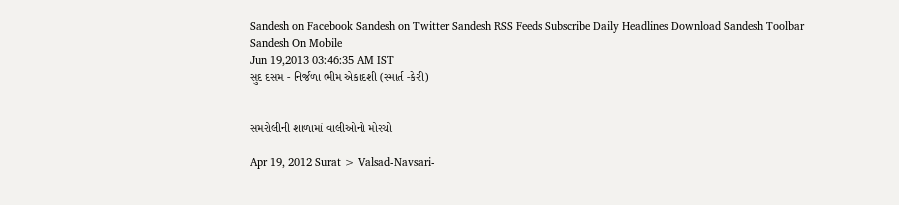Sandesh on Facebook Sandesh on Twitter Sandesh RSS Feeds Subscribe Daily Headlines Download Sandesh Toolbar Sandesh On Mobile
Jun 19,2013 03:46:35 AM IST
સુદ દસમ - નિર્જળા ભીમ એકાદશી (સ્માર્ત -કેરી)


સમરોલીની શાળામાં વાલીઓનો મોરચો

Apr 19, 2012 Surat > Valsad-Navsari-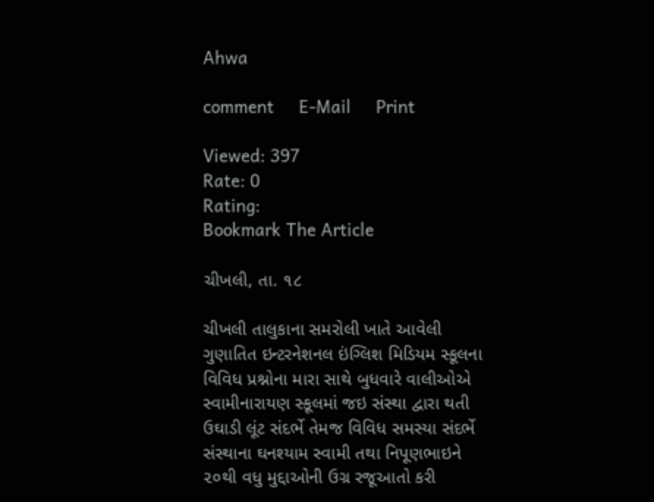Ahwa

comment     E-Mail     Print

Viewed: 397
Rate: 0
Rating:
Bookmark The Article

ચીખલી, તા. ૧૮

ચીખલી તાલુકાના સમરોલી ખાતે આવેલી ગુણાતિત ઇન્ટરનેશનલ ઇંગ્લિશ મિડિયમ સ્કૂલના વિવિધ પ્રશ્નોના મારા સાથે બુધવારે વાલીઓએ સ્વામીનારાયણ સ્કૂલમાં જઇ સંસ્થા દ્વારા થતી ઉઘાડી લૂંટ સંદર્ભે તેમજ વિવિધ સમસ્યા સંદર્ભે સંસ્થાના ઘનશ્યામ સ્વામી તથા નિપૂણભાઇને ૨૦થી વધુ મુદ્દાઓની ઉગ્ર રજૂઆતો કરી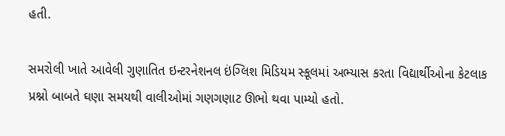હતી.

સમરોલી ખાતે આવેલી ગુણાતિત ઇન્ટરનેશનલ ઇંગ્લિશ મિડિયમ સ્કૂલમાં અભ્યાસ કરતા વિદ્યાર્થીઓના કેટલાક પ્રશ્નો બાબતે ઘણા સમયથી વાલીઓમાં ગણગણાટ ઊભો થવા પામ્યો હતો.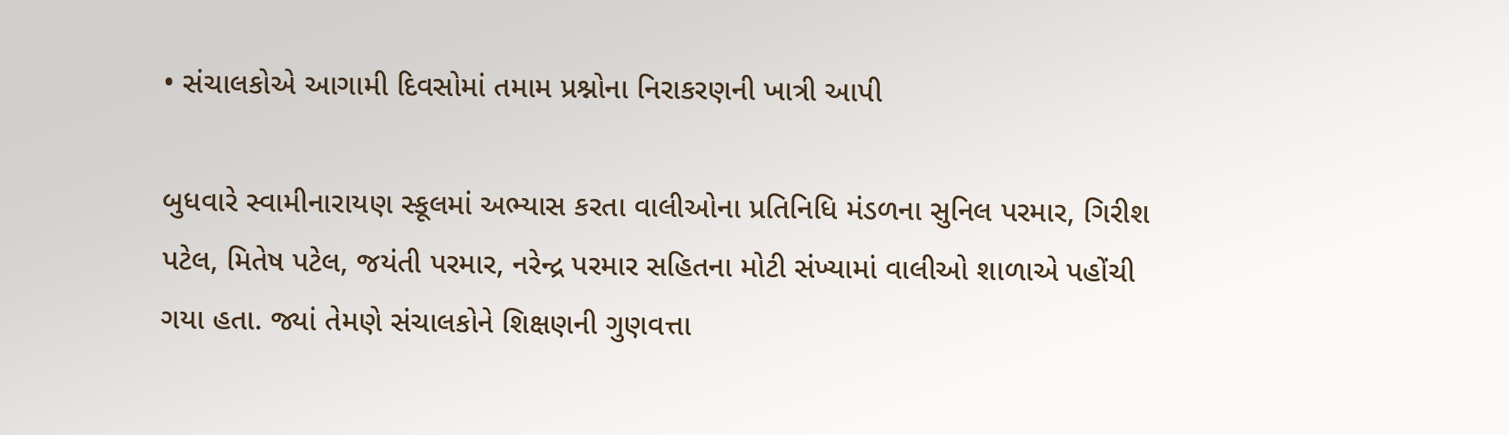• સંચાલકોએ આગામી દિવસોમાં તમામ પ્રશ્નોના નિરાકરણની ખાત્રી આપી

બુધવારે સ્વામીનારાયણ સ્કૂલમાં અભ્યાસ કરતા વાલીઓના પ્રતિનિધિ મંડળના સુનિલ પરમાર, ગિરીશ પટેલ, મિતેષ પટેલ, જયંતી પરમાર, નરેન્દ્ર પરમાર સહિતના મોટી સંખ્યામાં વાલીઓ શાળાએ પહોંચી ગયા હતા. જ્યાં તેમણે સંચાલકોને શિક્ષણની ગુણવત્તા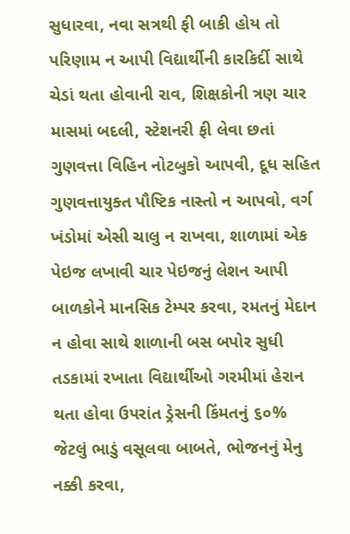સુધારવા, નવા સત્રથી ફી બાકી હોય તો પરિણામ ન આપી વિદ્યાર્થીની કારકિર્દી સાથે ચેડાં થતા હોવાની રાવ, શિક્ષકોની ત્રણ ચાર માસમાં બદલી, સ્ટેશનરી ફી લેવા છતાં ગુણવત્તા વિહિન નોટબુકો આપવી, દૂધ સહિત ગુણવત્તાયુક્ત પૌષ્ટિક નાસ્તો ન આપવો, વર્ગ ખંડોમાં એસી ચાલુ ન રાખવા, શાળામાં એક પેઇજ લખાવી ચાર પેઇજનું લેશન આપી બાળકોને માનસિક ટેમ્પર કરવા, રમતનું મેદાન ન હોવા સાથે શાળાની બસ બપોર સુધી તડકામાં રખાતા વિદ્યાર્થીઓ ગરમીમાં હેરાન થતા હોવા ઉપરાંત ડ્રેસની કિંમતનું ૬૦% જેટલું ભાડું વસૂલવા બાબતે, ભોજનનું મેનુ નક્કી કરવા,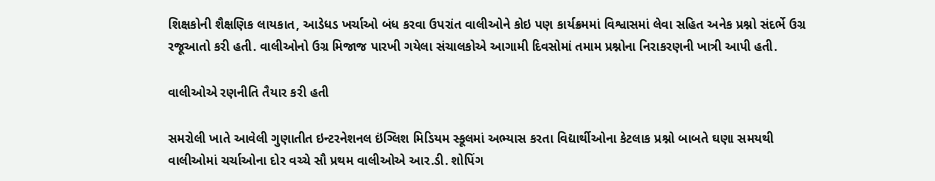શિક્ષકોની શૈક્ષણિક લાયકાત, આડેધડ ખર્ચાઓ બંધ કરવા ઉપરાંત વાલીઓને કોઇ પણ કાર્યક્રમમાં વિશ્વાસમાં લેવા સહિત અનેક પ્રશ્નો સંદર્ભે ઉગ્ર રજૂઆતો કરી હતી. વાલીઓનો ઉગ્ર મિજાજ પારખી ગયેલા સંચાલકોએ આગામી દિવસોમાં તમામ પ્રશ્નોના નિરાકરણની ખાત્રી આપી હતી.

વાલીઓએ રણનીતિ તૈયાર કરી હતી

સમરોલી ખાતે આવેલી ગુણાતીત ઇન્ટરનેશનલ ઇંગ્લિશ મિડિયમ સ્કૂલમાં અભ્યાસ કરતા વિદ્યાર્થીઓના કેટલાક પ્રશ્નો બાબતે ઘણા સમયથી વાલીઓમાં ચર્ચાઓના દોર વચ્ચે સૌ પ્રથમ વાલીઓએ આર.ડી. શોપિંગ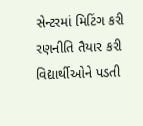સેન્ટરમાં મિટિંગ કરી રણનીતિ તૈયાર કરી વિદ્યાર્થીઓને પડતી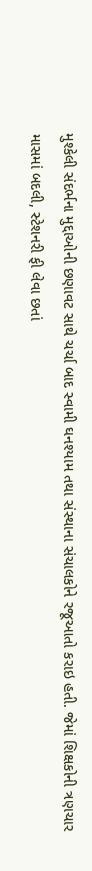મુશ્કેલી સંદર્ભના મુદ્દાઓની છણાવટ સાથે ચર્ચા બાદ સ્વામી ઘનશ્યામ તથા સંસ્થાના સંચાલકોને રજૂઆતો કરાઇ હતી. જેમાં શિક્ષકોની ત્રણચાર માસમાં બદલી, સ્ટેશનરી ફી લેવા છતાં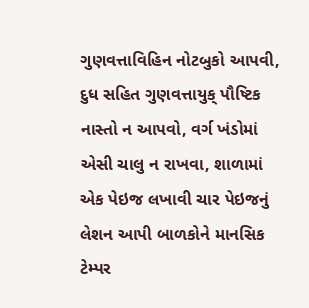ગુણવત્તાવિહિન નોટબુકો આપવી, દુધ સહિત ગુણવત્તાયુક્ પૌષ્ટિક નાસ્તો ન આપવો, વર્ગ ખંડોમાં એસી ચાલુ ન રાખવા, શાળામાં એક પેઇજ લખાવી ચાર પેઇજનું લેશન આપી બાળકોને માનસિક ટેમ્પર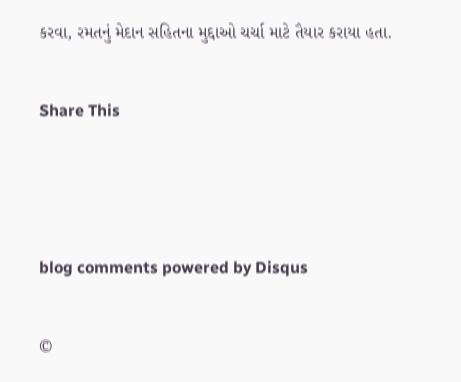કરવા, રમતનું મેદાન સહિતના મુદ્દાઓ ચર્ચા માટે તૈયાર કરાયા હતા.


Share This





blog comments powered by Disqus


©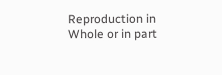Reproduction in Whole or in part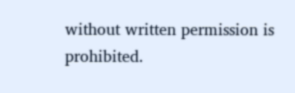without written permission is prohibited.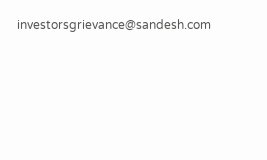investorsgrievance@sandesh.com